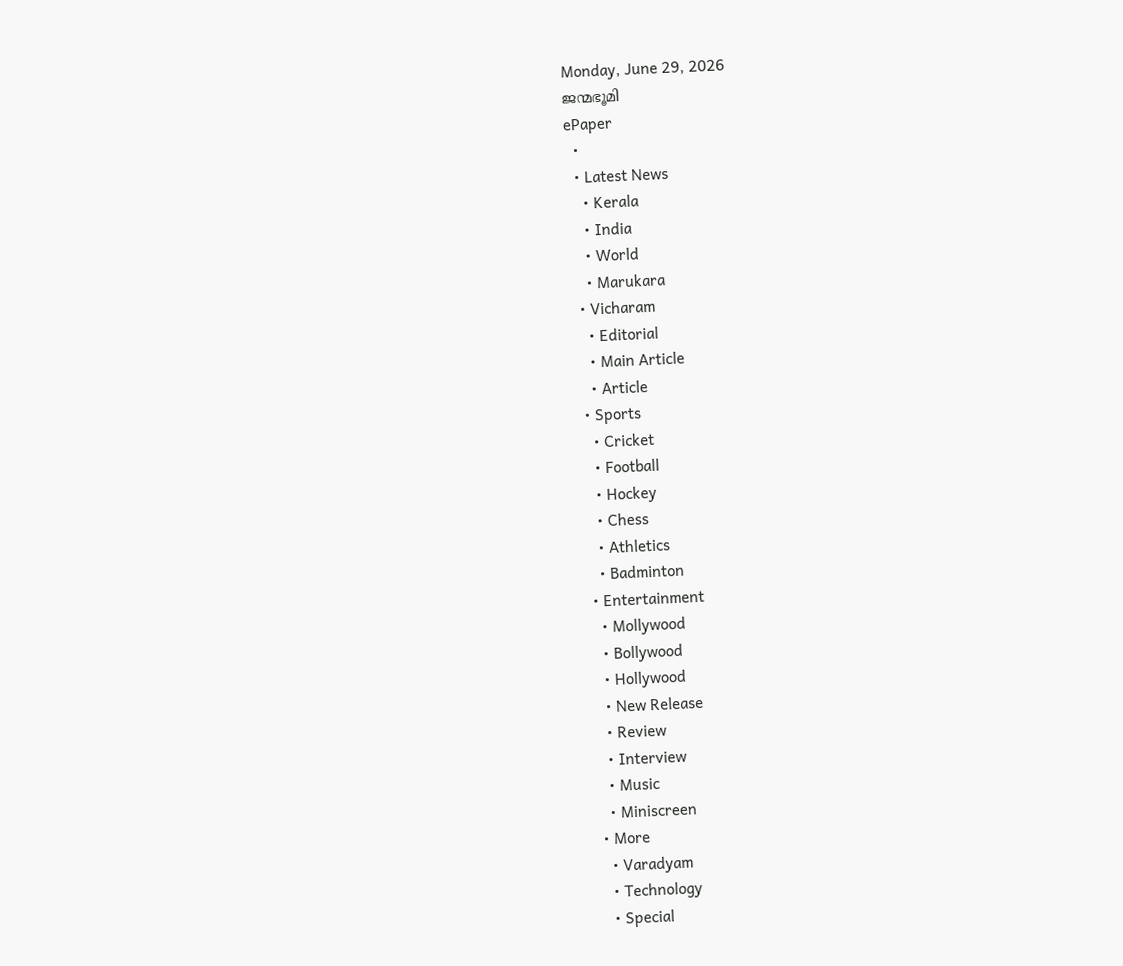Monday, June 29, 2026
ജന്മഭൂമി
ePaper
  •
  • Latest News
    • Kerala
    • India
    • World
    • Marukara
  • Vicharam
    • Editorial
    • Main Article
    • Article
  • Sports
    • Cricket
    • Football
    • Hockey
    • Chess
    • Athletics
    • Badminton
  • Entertainment
    • Mollywood
    • Bollywood
    • Hollywood
    • New Release
    • Review
    • Interview
    • Music
    • Miniscreen
  • More
    • Varadyam
    • Technology
    • Special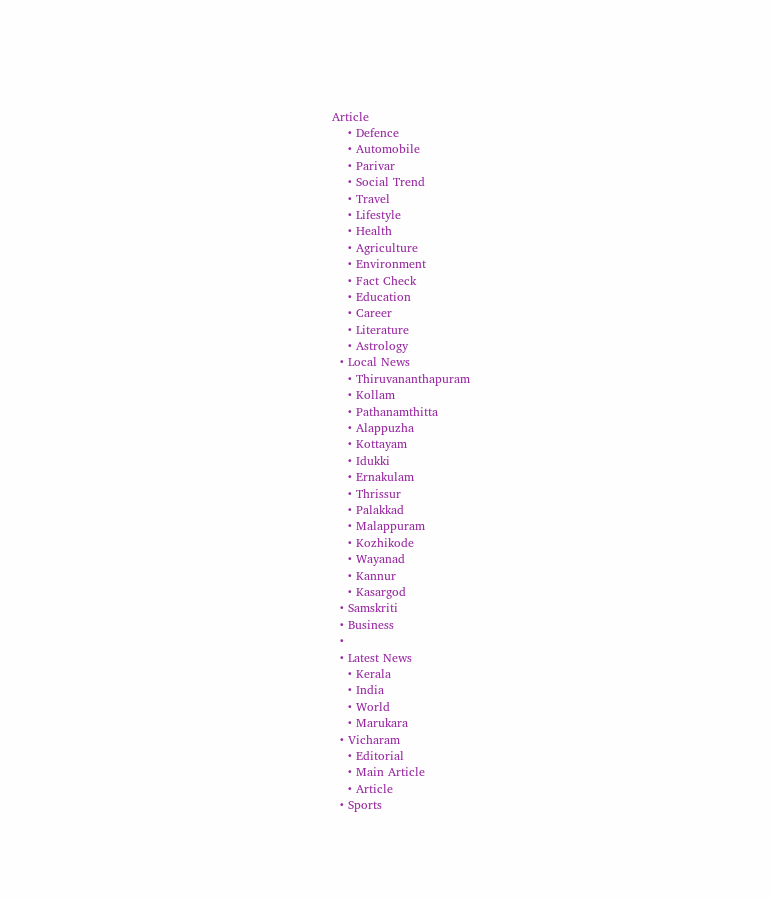Article
    • Defence
    • Automobile
    • Parivar
    • Social Trend
    • Travel
    • Lifestyle
    • Health
    • Agriculture
    • Environment
    • Fact Check
    • Education
    • Career
    • Literature
    • Astrology
  • Local News
    • Thiruvananthapuram
    • Kollam
    • Pathanamthitta
    • Alappuzha
    • Kottayam
    • Idukki
    • Ernakulam
    • Thrissur
    • Palakkad
    • Malappuram
    • Kozhikode
    • Wayanad
    • Kannur
    • Kasargod
  • Samskriti
  • Business
  •
  • Latest News
    • Kerala
    • India
    • World
    • Marukara
  • Vicharam
    • Editorial
    • Main Article
    • Article
  • Sports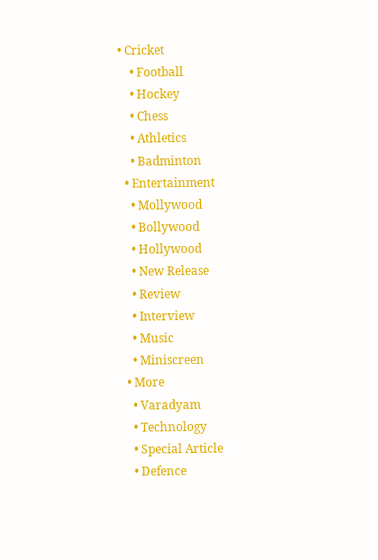• Cricket
    • Football
    • Hockey
    • Chess
    • Athletics
    • Badminton
  • Entertainment
    • Mollywood
    • Bollywood
    • Hollywood
    • New Release
    • Review
    • Interview
    • Music
    • Miniscreen
  • More
    • Varadyam
    • Technology
    • Special Article
    • Defence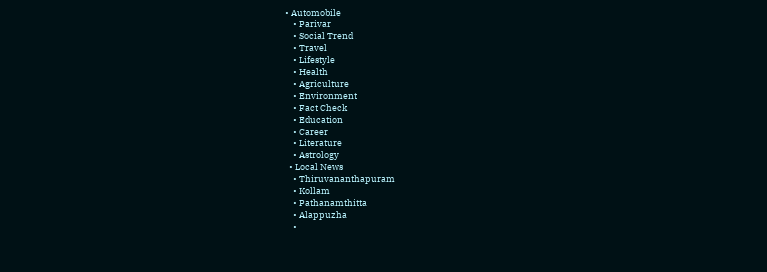• Automobile
    • Parivar
    • Social Trend
    • Travel
    • Lifestyle
    • Health
    • Agriculture
    • Environment
    • Fact Check
    • Education
    • Career
    • Literature
    • Astrology
  • Local News
    • Thiruvananthapuram
    • Kollam
    • Pathanamthitta
    • Alappuzha
    •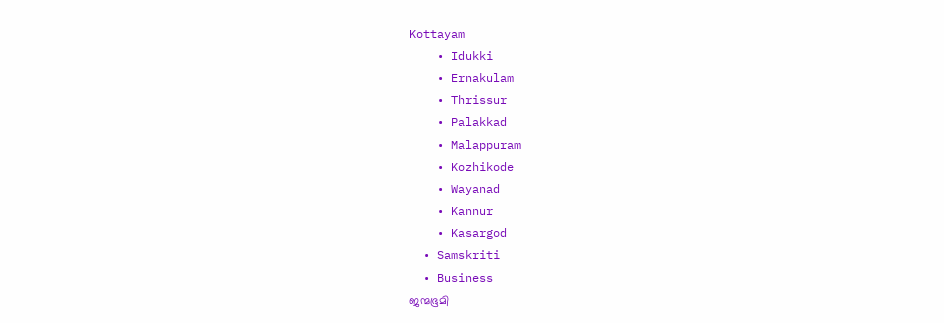Kottayam
    • Idukki
    • Ernakulam
    • Thrissur
    • Palakkad
    • Malappuram
    • Kozhikode
    • Wayanad
    • Kannur
    • Kasargod
  • Samskriti
  • Business
ജന്മഭൂമി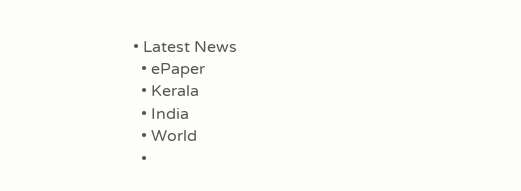• Latest News
  • ePaper
  • Kerala
  • India
  • World
  •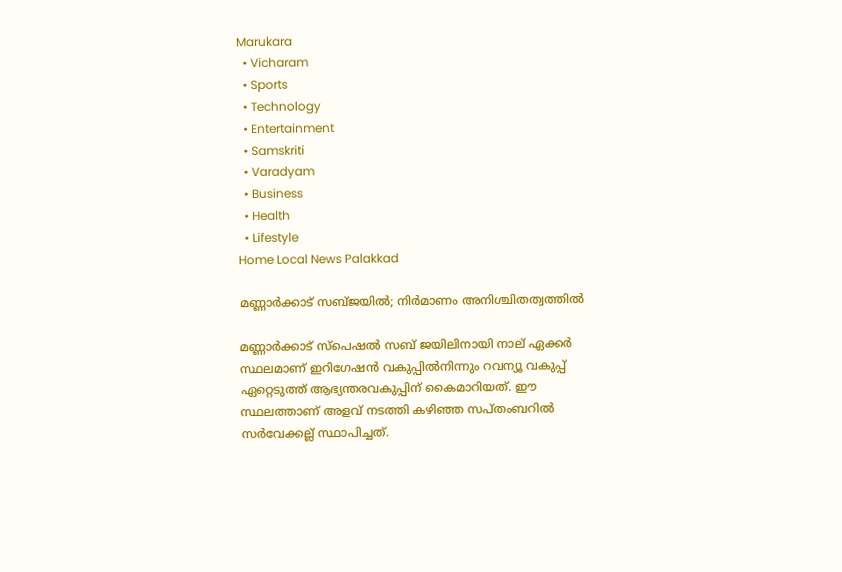Marukara
  • Vicharam
  • Sports
  • Technology
  • Entertainment
  • Samskriti
  • Varadyam
  • Business
  • Health
  • Lifestyle
Home Local News Palakkad

മണ്ണാര്‍ക്കാട് സബ്ജയില്‍; നിര്‍മാണം അനിശ്ചിതത്വത്തില്‍

മണ്ണാര്‍ക്കാട് സ്‌പെഷല്‍ സബ് ജയിലിനായി നാല് ഏക്കര്‍ സ്ഥലമാണ് ഇറിഗേഷന്‍ വകുപ്പില്‍നിന്നും റവന്യൂ വകുപ്പ് ഏറ്റെടുത്ത് ആഭ്യന്തരവകുപ്പിന് കൈമാറിയത്. ഈ സ്ഥലത്താണ് അളവ് നടത്തി കഴിഞ്ഞ സപ്തംബറില്‍ സര്‍വേക്കല്ല് സ്ഥാപിച്ചത്.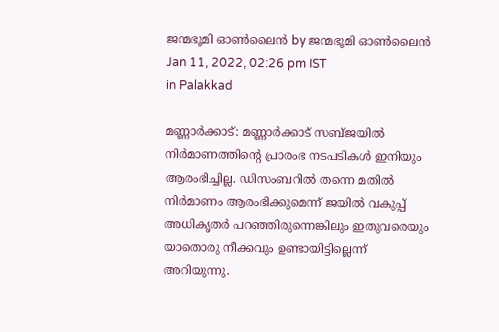ജന്മഭൂമി ഓണ്‍ലൈന്‍ by ജന്മഭൂമി ഓണ്‍ലൈന്‍
Jan 11, 2022, 02:26 pm IST
in Palakkad

മണ്ണാര്‍ക്കാട്: മണ്ണാര്‍ക്കാട് സബ്ജയില്‍ നിര്‍മാണത്തിന്റെ പ്രാരംഭ നടപടികള്‍ ഇനിയും ആരംഭിച്ചില്ല. ഡിസംബറില്‍ തന്നെ മതില്‍ നിര്‍മാണം ആരംഭിക്കുമെന്ന് ജയില്‍ വകുപ്പ് അധികൃതര്‍ പറഞ്ഞിരുന്നെങ്കിലും ഇതുവരെയും യാതൊരു നീക്കവും ഉണ്ടായിട്ടില്ലെന്ന് അറിയുന്നു.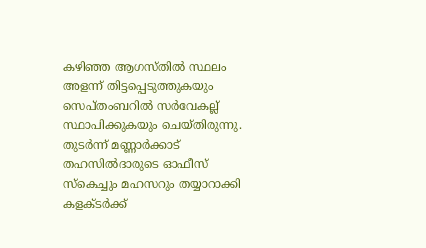കഴിഞ്ഞ ആഗസ്തില്‍ സ്ഥലം അളന്ന് തിട്ടപ്പെടുത്തുകയും സെപ്തംബറില്‍ സര്‍വേകല്ല് സ്ഥാപിക്കുകയും ചെയ്തിരുന്നു. തുടര്‍ന്ന് മണ്ണാര്‍ക്കാട് തഹസില്‍ദാരുടെ ഓഫീസ് സ്‌കെച്ചും മഹസറും തയ്യാറാക്കി കളക്ടര്‍ക്ക്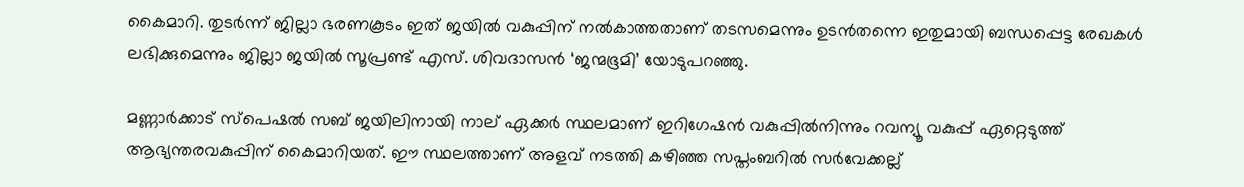കൈമാറി. തുടര്‍ന്ന് ജില്ലാ ഭരണകൂടം ഇത് ജയില്‍ വകുപ്പിന് നല്‍കാത്തതാണ് തടസമെന്നും ഉടന്‍തന്നെ ഇതുമായി ബന്ധപ്പെട്ട രേഖകള്‍ ലഭിക്കുമെന്നും ജില്ലാ ജയില്‍ സൂപ്രണ്ട് എസ്. ശിവദാസന്‍ ‘ജന്മഭൂമി’ യോടുപറഞ്ഞു.

മണ്ണാര്‍ക്കാട് സ്‌പെഷല്‍ സബ് ജയിലിനായി നാല് ഏക്കര്‍ സ്ഥലമാണ് ഇറിഗേഷന്‍ വകുപ്പില്‍നിന്നും റവന്യൂ വകുപ്പ് ഏറ്റെടുത്ത് ആഭ്യന്തരവകുപ്പിന് കൈമാറിയത്. ഈ സ്ഥലത്താണ് അളവ് നടത്തി കഴിഞ്ഞ സപ്തംബറില്‍ സര്‍വേക്കല്ല്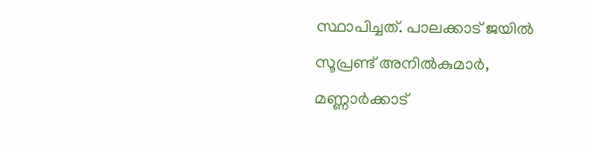സ്ഥാപിച്ചത്. പാലക്കാട് ജയില്‍ സൂപ്രണ്ട് അനില്‍കുമാര്‍, മണ്ണാര്‍ക്കാട്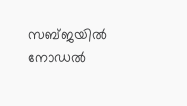സബ്ജയില്‍ നോഡല്‍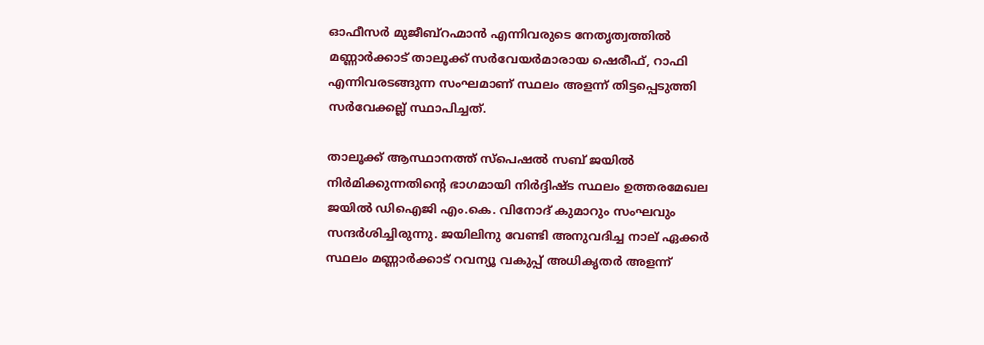ഓഫീസര്‍ മുജീബ്‌റഹ്മാന്‍ എന്നിവരുടെ നേതൃത്വത്തില്‍ മണ്ണാര്‍ക്കാട് താലൂക്ക് സര്‍വേയര്‍മാരായ ഷെരീഫ്, റാഫി എന്നിവരടങ്ങുന്ന സംഘമാണ് സ്ഥലം അളന്ന് തിട്ടപ്പെടുത്തി സര്‍വേക്കല്ല് സ്ഥാപിച്ചത്.

താലൂക്ക് ആസ്ഥാനത്ത് സ്‌പെഷല്‍ സബ് ജയില്‍ നിര്‍മിക്കുന്നതിന്റെ ഭാഗമായി നിര്‍ദ്ദിഷ്ട സ്ഥലം ഉത്തരമേഖല ജയില്‍ ഡിഐജി എം.കെ. വിനോദ് കുമാറും സംഘവും സന്ദര്‍ശിച്ചിരുന്നു. ജയിലിനു വേണ്ടി അനുവദിച്ച നാല് ഏക്കര്‍ സ്ഥലം മണ്ണാര്‍ക്കാട് റവന്യൂ വകുപ്പ് അധികൃതര്‍ അളന്ന്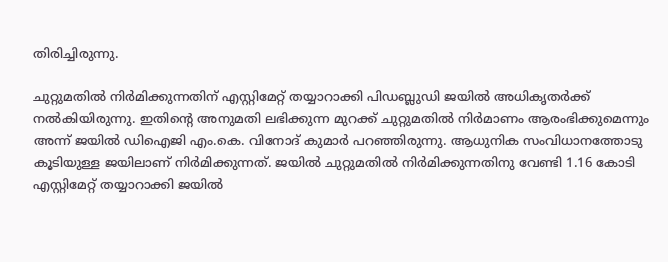തിരിച്ചിരുന്നു.

ചുറ്റുമതില്‍ നിര്‍മിക്കുന്നതിന് എസ്റ്റിമേറ്റ് തയ്യാറാക്കി പിഡബ്ലുഡി ജയില്‍ അധികൃതര്‍ക്ക് നല്‍കിയിരുന്നു. ഇതിന്റെ അനുമതി ലഭിക്കുന്ന മുറക്ക് ചുറ്റുമതില്‍ നിര്‍മാണം ആരംഭിക്കുമെന്നും അന്ന് ജയില്‍ ഡിഐജി എം.കെ. വിനോദ് കുമാര്‍ പറഞ്ഞിരുന്നു. ആധുനിക സംവിധാനത്തോടു കൂടിയുള്ള ജയിലാണ് നിര്‍മിക്കുന്നത്. ജയില്‍ ചുറ്റുമതില്‍ നിര്‍മിക്കുന്നതിനു വേണ്ടി 1.16 കോടി എസ്റ്റിമേറ്റ് തയ്യാറാക്കി ജയില്‍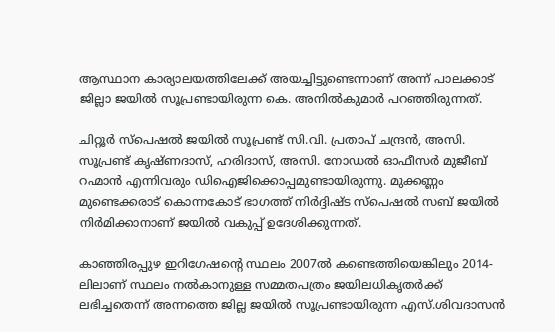ആസ്ഥാന കാര്യാലയത്തിലേക്ക് അയച്ചിട്ടുണ്ടെന്നാണ് അന്ന് പാലക്കാട് ജില്ലാ ജയില്‍ സൂപ്രണ്ടായിരുന്ന കെ. അനില്‍കുമാര്‍ പറഞ്ഞിരുന്നത്.

ചിറ്റൂര്‍ സ്‌പെഷല്‍ ജയില്‍ സൂപ്രണ്ട് സി.വി. പ്രതാപ് ചന്ദ്രന്‍, അസി. സൂപ്രണ്ട് കൃഷ്ണദാസ്, ഹരിദാസ്, അസി. നോഡല്‍ ഓഫീസര്‍ മുജീബ് റഹ്മാന്‍ എന്നിവരും ഡിഐജിക്കൊപ്പമുണ്ടായിരുന്നു. മുക്കണ്ണം മുണ്ടെക്കരാട് കൊന്നകോട് ഭാഗത്ത് നിര്‍ദ്ദിഷ്ട സ്‌പെഷല്‍ സബ് ജയില്‍ നിര്‍മിക്കാനാണ് ജയില്‍ വകുപ്പ് ഉദേശിക്കുന്നത്.

കാഞ്ഞിരപ്പുഴ ഇറിഗേഷന്റെ സ്ഥലം 2007ല്‍ കണ്ടെത്തിയെങ്കിലും 2014-ലിലാണ് സ്ഥലം നല്‍കാനുള്ള സമ്മതപത്രം ജയിലധികൃതര്‍ക്ക് ലഭിച്ചതെന്ന് അന്നത്തെ ജില്ല ജയില്‍ സൂപ്രണ്ടായിരുന്ന എസ്.ശിവദാസന്‍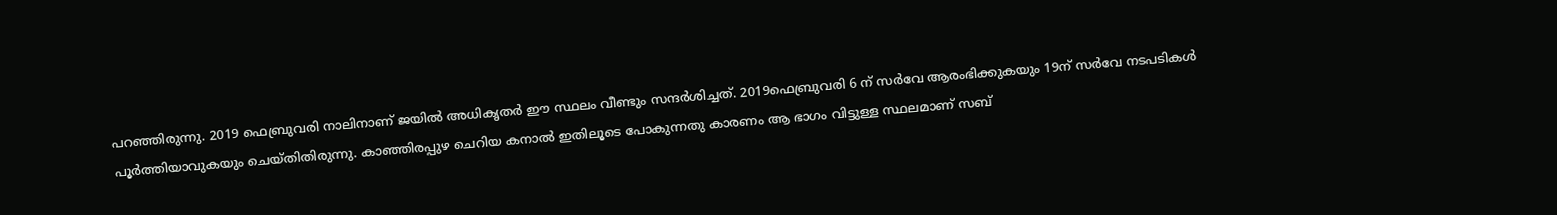പറഞ്ഞിരുന്നു. 2019 ഫെബ്രുവരി നാലിനാണ് ജയില്‍ അധികൃതര്‍ ഈ സ്ഥലം വീണ്ടും സന്ദര്‍ശിച്ചത്. 2019ഫെബ്രുവരി 6 ന് സര്‍വേ ആരംഭിക്കുകയും 19ന് സര്‍വേ നടപടികള്‍ പൂര്‍ത്തിയാവുകയും ചെയ്തിതിരുന്നു. കാഞ്ഞിരപ്പുഴ ചെറിയ കനാല്‍ ഇതിലൂടെ പോകുന്നതു കാരണം ആ ഭാഗം വിട്ടുള്ള സ്ഥലമാണ് സബ്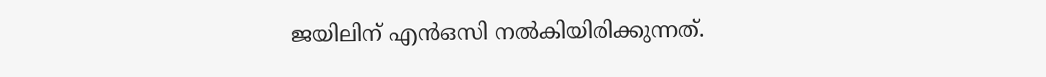ജയിലിന് എന്‍ഒസി നല്‍കിയിരിക്കുന്നത്.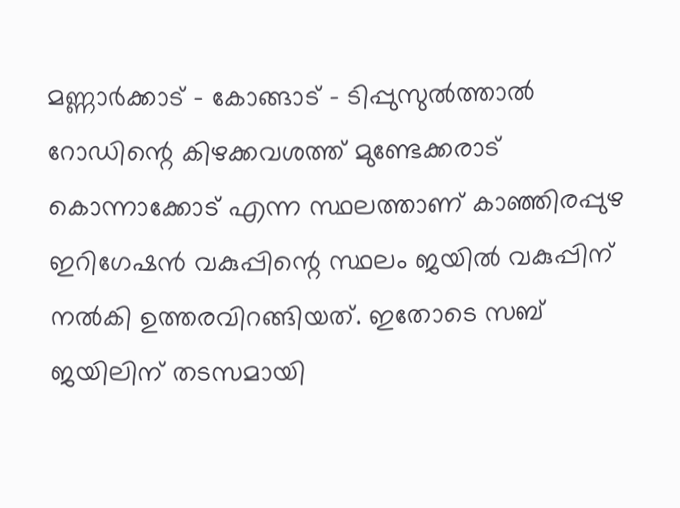മണ്ണാര്‍ക്കാട് – കോങ്ങാട് – ടിപ്പുസുല്‍ത്താല്‍ റോഡിന്റെ കിഴക്കവശത്ത് മുണ്ടേക്കരാട് കൊന്നാക്കോട് എന്ന സ്ഥലത്താണ് കാഞ്ഞിരപ്പുഴ ഇറിഗേഷന്‍ വകുപ്പിന്റെ സ്ഥലം ജയില്‍ വകുപ്പിന് നല്‍കി ഉത്തരവിറങ്ങിയത്. ഇതോടെ സബ് ജയിലിന് തടസമായി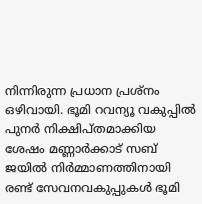നിന്നിരുന്ന പ്രധാന പ്രശ്‌നം ഒഴിവായി. ഭൂമി റവന്യൂ വകുപ്പില്‍ പുനര്‍ നിക്ഷിപ്തമാക്കിയ ശേഷം മണ്ണാര്‍ക്കാട് സബ് ജയില്‍ നിര്‍മ്മാണത്തിനായി രണ്ട് സേവനവകുപ്പുകള്‍ ഭൂമി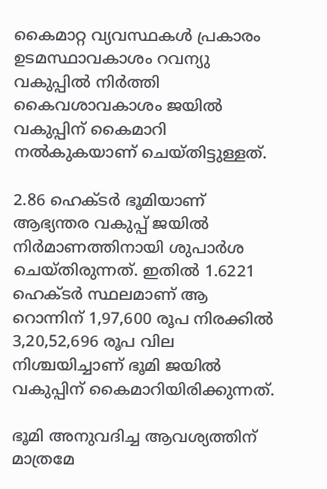കൈമാറ്റ വ്യവസ്ഥകള്‍ പ്രകാരം ഉടമസ്ഥാവകാശം റവന്യു വകുപ്പില്‍ നിര്‍ത്തി കൈവശാവകാശം ജയില്‍ വകുപ്പിന് കൈമാറി നല്‍കുകയാണ് ചെയ്തിട്ടുള്ളത്.

2.86 ഹെക്ടര്‍ ഭൂമിയാണ് ആഭ്യന്തര വകുപ്പ് ജയില്‍ നിര്‍മാണത്തിനായി ശുപാര്‍ശ ചെയ്തിരുന്നത്. ഇതില്‍ 1.6221 ഹെക്ടര്‍ സ്ഥലമാണ് ആ റൊന്നിന് 1,97,600 രൂപ നിരക്കില്‍ 3,20,52,696 രൂപ വില നിശ്ചയിച്ചാണ് ഭൂമി ജയില്‍ വകുപ്പിന് കൈമാറിയിരിക്കുന്നത്.

ഭൂമി അനുവദിച്ച ആവശ്യത്തിന് മാത്രമേ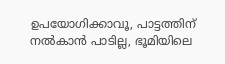ഉപയോഗിക്കാവൂ, പാട്ടത്തിന് നല്‍കാന്‍ പാടില്ല, ഭൂമിയിലെ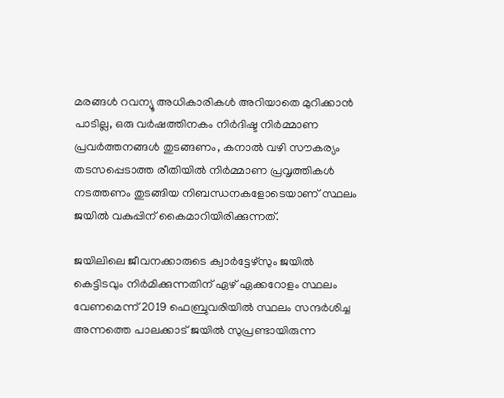മരങ്ങള്‍ റവന്യൂ അധികാരികള്‍ അറിയാതെ മുറിക്കാന്‍ പാടില്ല, ഒരു വര്‍ഷത്തിനകം നിര്‍ദിഷ്ട നിര്‍മ്മാണ പ്രവര്‍ത്തനങ്ങള്‍ തുടങ്ങണം, കനാല്‍ വഴി സൗകര്യം തടസപ്പെടാത്ത രീതിയില്‍ നിര്‍മ്മാണ പ്രവൃത്തികള്‍ നടത്തണം തുടങ്ങിയ നിബന്ധനകളോടെയാണ് സ്ഥലം ജയില്‍ വകുപ്പിന് കൈമാറിയിരിക്കുന്നത്.

ജയിലിലെ ജീവനക്കാരുടെ ക്വാര്‍ട്ടേഴ്‌സും ജയില്‍ കെട്ടിടവും നിര്‍മിക്കുന്നതിന് ഏഴ് ഏക്കറോളം സ്ഥലം വേണമെന്ന് 2019 ഫെബ്രുവരിയില്‍ സ്ഥലം സന്ദര്‍ശിച്ച അന്നത്തെ പാലക്കാട് ജയില്‍ സുപ്രണ്ടായിരുന്ന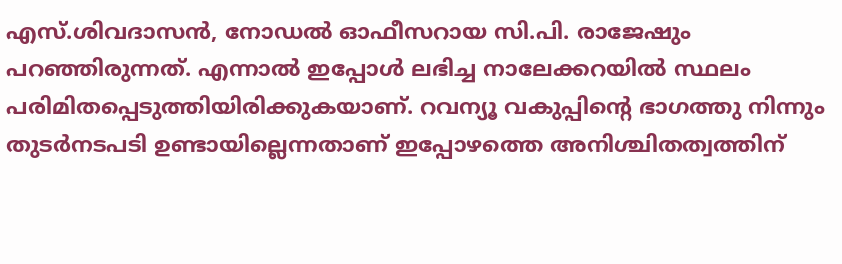എസ്.ശിവദാസന്‍, നോഡല്‍ ഓഫീസറായ സി.പി. രാജേഷും പറഞ്ഞിരുന്നത്. എന്നാല്‍ ഇപ്പോള്‍ ലഭിച്ച നാലേക്കറയില്‍ സ്ഥലം പരിമിതപ്പെടുത്തിയിരിക്കുകയാണ്. റവന്യൂ വകുപ്പിന്റെ ഭാഗത്തു നിന്നും തുടര്‍നടപടി ഉണ്ടായില്ലെന്നതാണ് ഇപ്പോഴത്തെ അനിശ്ചിതത്വത്തിന്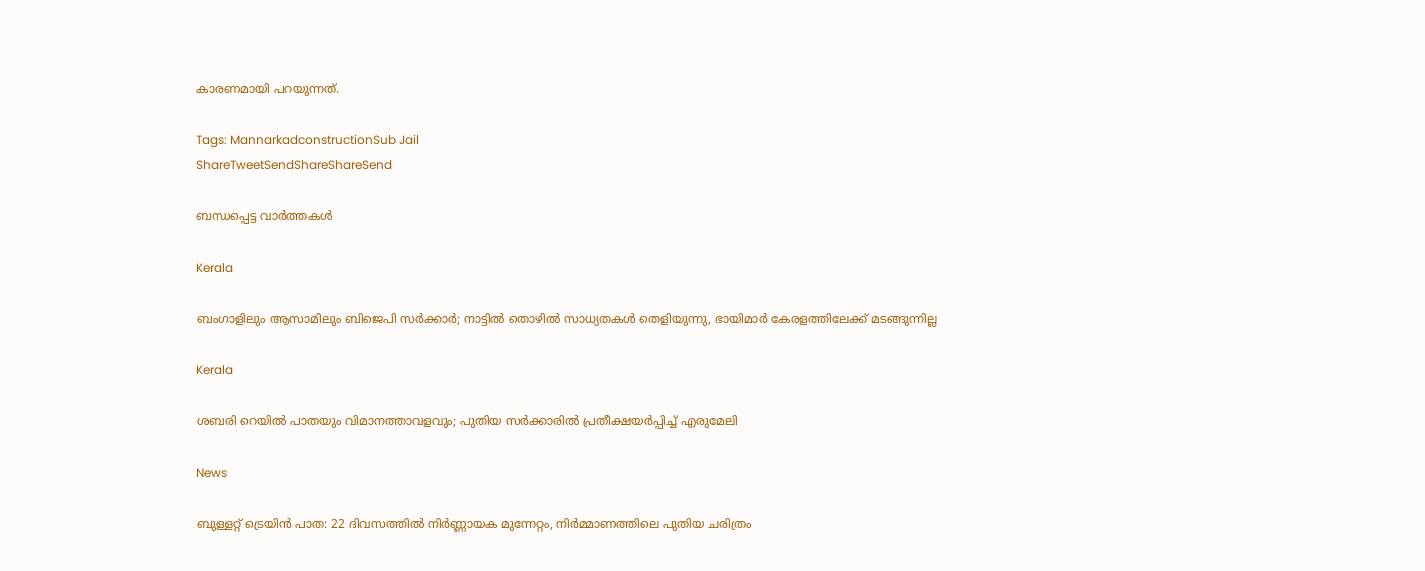കാരണമായി പറയുന്നത്.

Tags: MannarkadconstructionSub Jail
ShareTweetSendShareShareSend

ബന്ധപ്പെട്ട വാര്‍ത്തകള്‍

Kerala

ബംഗാളിലും ആസാമിലും ബിജെപി സര്‍ക്കാര്‍; നാട്ടില്‍ തൊഴില്‍ സാധ്യതകള്‍ തെളിയുന്നു, ഭായിമാര്‍ കേരളത്തിലേക്ക് മടങ്ങുന്നില്ല

Kerala

ശബരി റെയില്‍ പാതയും വിമാനത്താവളവും; പുതിയ സര്‍ക്കാരില്‍ പ്രതീക്ഷയര്‍പ്പിച്ച് എരുമേലി

News

ബുള്ളറ്റ് ട്രെയിൻ പാത: 22 ദിവസത്തിൽ നിർണ്ണായക മുന്നേറ്റം, നിർമ്മാണത്തിലെ പുതിയ ചരിത്രം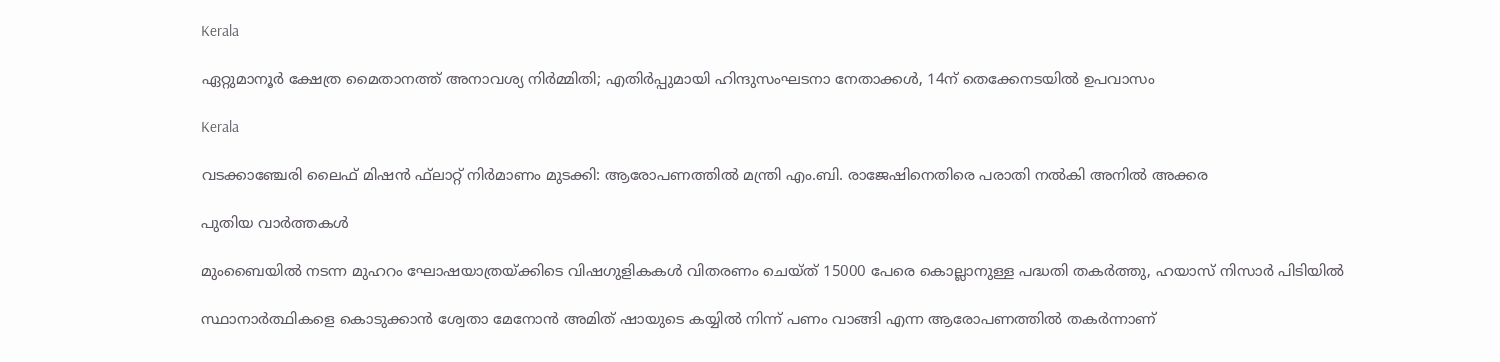Kerala

ഏറ്റുമാനൂര്‍ ക്ഷേത്ര മൈതാനത്ത് അനാവശ്യ നിര്‍മ്മിതി; എതിർപ്പുമായി ഹിന്ദുസംഘടനാ നേതാക്കള്‍, 14ന് തെക്കേനടയില്‍ ഉപവാസം

Kerala

വടക്കാഞ്ചേരി ലൈഫ് മിഷന്‍ ഫ്‌ലാറ്റ് നിര്‍മാണം മുടക്കി: ആരോപണത്തില്‍ മന്ത്രി എം.ബി. രാജേഷിനെതിരെ പരാതി നല്‍കി അനില്‍ അക്കര

പുതിയ വാര്‍ത്തകള്‍

മുംബൈയിൽ നടന്ന മുഹറം ഘോഷയാത്രയ്‌ക്കിടെ വിഷഗുളികകള്‍ വിതരണം ചെയ്ത് 15000 പേരെ കൊല്ലാനുള്ള പദ്ധതി തകര്‍ത്തു, ഹയാസ് നിസാര്‍ പിടിയില്‍

സ്ഥാനാർത്ഥികളെ കൊടുക്കാൻ ശ്വേതാ മേനോൻ അമിത് ഷായുടെ കയ്യിൽ നിന്ന് പണം വാങ്ങി എന്ന ആരോപണത്തില്‍ തകര്‍ന്നാണ്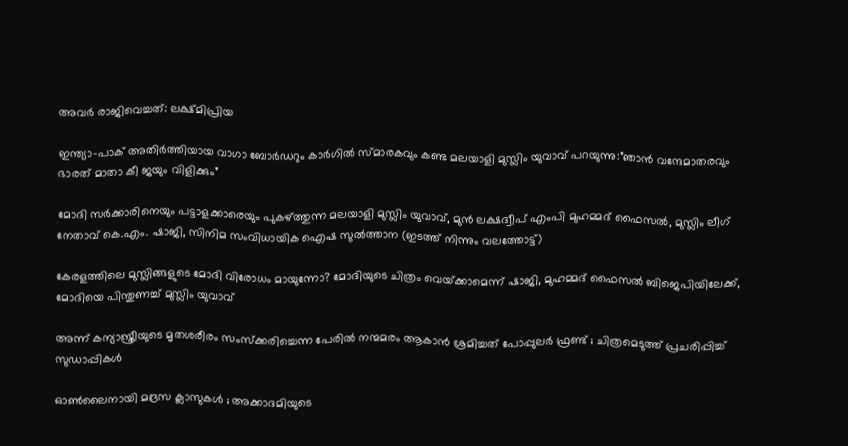അവര്‍ രാജിവെച്ചത്: ലക്ഷ്മിപ്രിയ

ഇന്ത്യാ-പാക് അതിര്‍ത്തിയായ വാഗാ ബോര്‍ഡറും കാര്‍ഗില്‍ സ്മാരകവും കണ്ട മലയാളി മുസ്ലിം യുവാവ് പറയുന്നു:”ഞാന്‍ വന്ദേമാതരവും ഭാരത് മാതാ കീ ജയും വിളിക്കും”

മോദി സര്‍ക്കാരിനെയും പട്ടാളക്കാരെയും പുകഴ്ത്തുന്ന മലയാളി മുസ്ലിം യുവാവ്, മുന്‍ ലക്ഷദ്വീപ് എംപി മുഹമ്മദ് ഫൈസല്‍, മുസ്ലിം ലീഗ് നേതാവ് കെ.എം. ഷാജി, സിനിമ സംവിധായിക ഐഷ സുല്‍ത്താന (ഇടത്ത് നിന്നും വലത്തോട്ട്)

കേരളത്തിലെ മുസ്ലിങ്ങളുടെ മോദി വിരോധം മായുന്നോ? മോദിയുടെ ചിത്രം വെയ്‌ക്കാമെന്ന് ഷാജി, മുഹമ്മദ് ഫൈസല്‍ ബിജെപിയിലേക്ക്, മോദിയെ പിന്തുണച്ച് മുസ്ലിം യുവാവ്

അന്ന് കന്യാസ്ത്രീയുടെ മൃതശരീരം സംസ്ക്കരിച്ചെന്ന പേരിൽ നന്മമരം ആകാൻ ശ്രമിച്ചത് പോപ്പുലർ ഫ്രണ്ട് ; ചിത്രമെടുത്ത് പ്രചരിപ്പിച്ച് സുഡാപ്പികൾ

ഓൺലൈനായി മദ്രസ ക്ലാസുകൾ ; അക്കാദമിയുടെ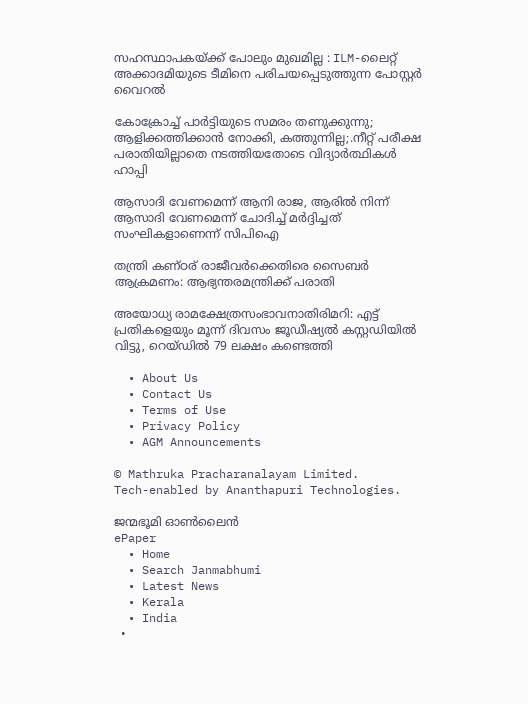സഹസ്ഥാപകയ്‌ക്ക് പോലും മുഖമില്ല : ILM-ലൈറ്റ് അക്കാദമിയുടെ ടീമിനെ പരിചയപ്പെടുത്തുന്ന പോസ്റ്റർ വൈറൽ

കോക്രോച്ച് പാര്‍ട്ടിയുടെ സമരം തണുക്കുന്നു; ആളിക്കത്തിക്കാന്‍ നോക്കി, കത്തുന്നില്ല;.നീറ്റ് പരീക്ഷ പരാതിയില്ലാതെ നടത്തിയതോടെ വിദ്യാര്‍ത്ഥികള്‍ ഹാപ്പി

ആസാദി വേണമെന്ന് ആനി രാജ, ആരില്‍ നിന്ന് ആസാദി വേണമെന്ന് ചോദിച്ച് മര്‍ദ്ദിച്ചത് സംഘികളാണെന്ന് സിപിഐ

തന്ത്രി കണ്ഠര് രാജീവര്‍ക്കെതിരെ സൈബര്‍ ആക്രമണം: ആഭ്യന്തരമന്ത്രിക്ക് പരാതി

അയോധ്യ രാമക്ഷേത്രസംഭാവനാതിരിമറി: എട്ട് പ്രതികളെയും മൂന്ന് ദിവസം ജൂഡീഷ്യല്‍ കസ്റ്റഡിയില്‍ വിട്ടു, റെയ്ഡില്‍ 79 ലക്ഷം കണ്ടെത്തി

  • About Us
  • Contact Us
  • Terms of Use
  • Privacy Policy
  • AGM Announcements

© Mathruka Pracharanalayam Limited.
Tech-enabled by Ananthapuri Technologies.

ജന്മഭൂമി ഓണ്‍ലൈന്‍
ePaper
  • Home
  • Search Janmabhumi
  • Latest News
  • Kerala
  • India
  •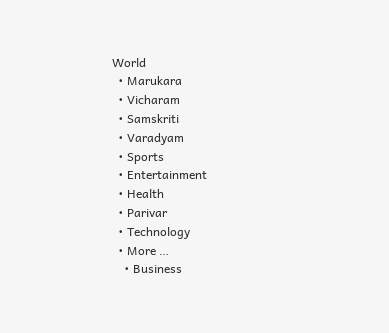World
  • Marukara
  • Vicharam
  • Samskriti
  • Varadyam
  • Sports
  • Entertainment
  • Health
  • Parivar
  • Technology
  • More …
    • Business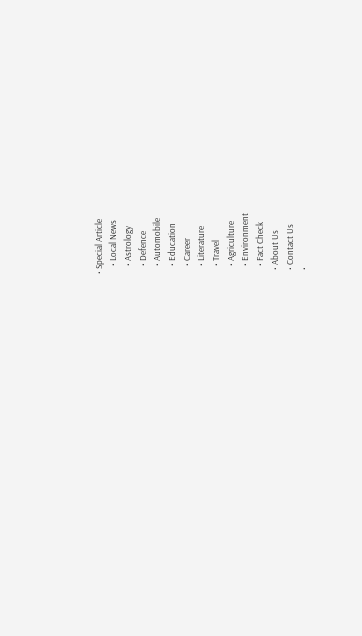• Special Article
    • Local News
    • Astrology
    • Defence
    • Automobile
    • Education
    • Career
    • Literature
    • Travel
    • Agriculture
    • Environment
    • Fact Check
  • About Us
  • Contact Us
  •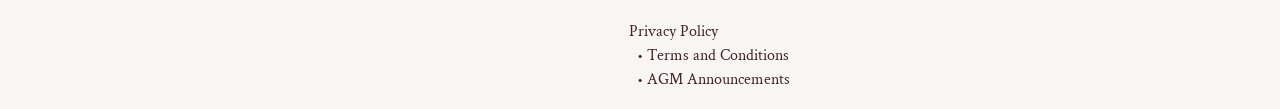Privacy Policy
  • Terms and Conditions
  • AGM Announcements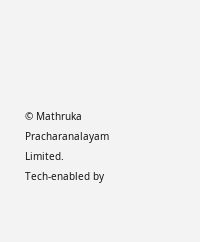© Mathruka Pracharanalayam Limited.
Tech-enabled by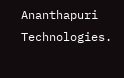Ananthapuri Technologies.